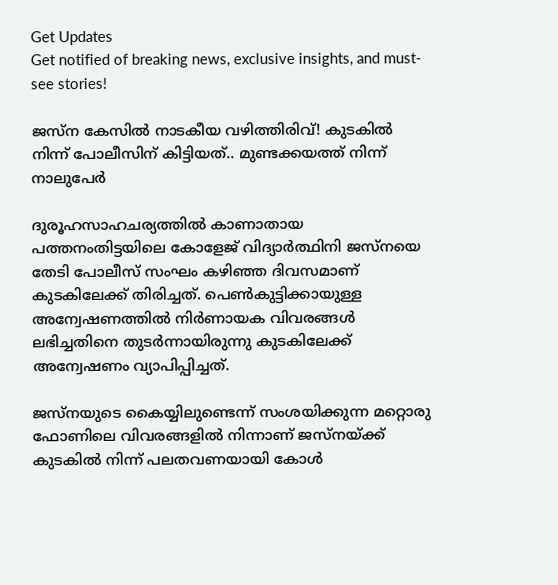Get Updates
Get notified of breaking news, exclusive insights, and must-see stories!

ജസ്ന കേസില്‍ നാടകീയ വഴിത്തിരിവ്! കുടകില്‍ നിന്ന് പോലീസിന് കിട്ടിയത്.. മുണ്ടക്കയത്ത് നിന്ന് നാലുപേര്‍

ദുരൂഹസാഹചര്യത്തിൽ കാണാതായ പത്തനംതിട്ടയിലെ കോളേജ് വിദ്യാർത്ഥിനി ജസ്‌നയെ തേടി പോലീസ് സംഘം കഴിഞ്ഞ ദിവസമാണ് കുടകിലേക്ക് തിരിച്ചത്. പെണ്‍കുട്ടിക്കായുള്ള അന്വേഷണത്തില്‍ നിര്‍ണായക വിവരങ്ങള്‍ ലഭിച്ചതിനെ തുടര്‍ന്നായിരുന്നു കുടകിലേക്ക് അന്വേഷണം വ്യാപിപ്പിച്ചത്.

ജസ്നയുടെ കൈയ്യിലുണ്ടെന്ന് സംശയിക്കുന്ന മറ്റൊരു ഫോണിലെ വിവരങ്ങളില്‍ നിന്നാണ് ജസ്നയ്ക്ക് കുടകില്‍ നിന്ന് പലതവണയായി കോള്‍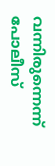വന്നിരുന്നെന്ന് പോലീസ്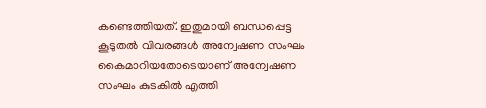കണ്ടെത്തിയത്. ഇതുമായി ബന്ധപ്പെട്ട കൂടുതല്‍ വിവരങ്ങള്‍ അന്വേഷണ സംഘം കൈമാറിയതോടെയാണ് അന്വേഷണ സംഘം കുടകില്‍ എത്തി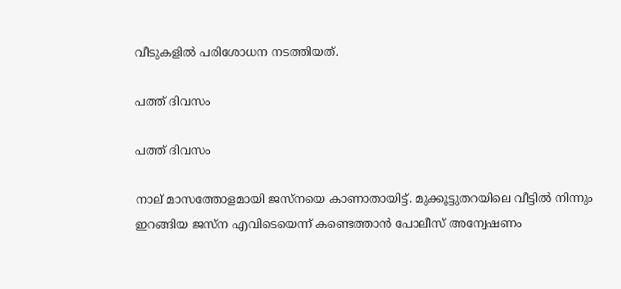വീടുകളില്‍ പരിശോധന നടത്തിയത്.

പത്ത് ദിവസം

പത്ത് ദിവസം

നാല് മാസത്തോളമായി ജസ്നയെ കാണാതായിട്ട്. മുക്കൂട്ടുതറയിലെ വീട്ടില്‍ നിന്നും ഇറങ്ങിയ ജസ്ന എവിടെയെന്ന് കണ്ടെത്താന്‍ പോലീസ് അന്വേഷണം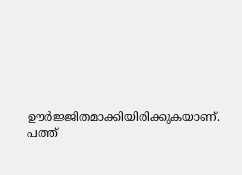ഊര്‍ജ്ജിതമാക്കിയിരിക്കുകയാണ്. പത്ത്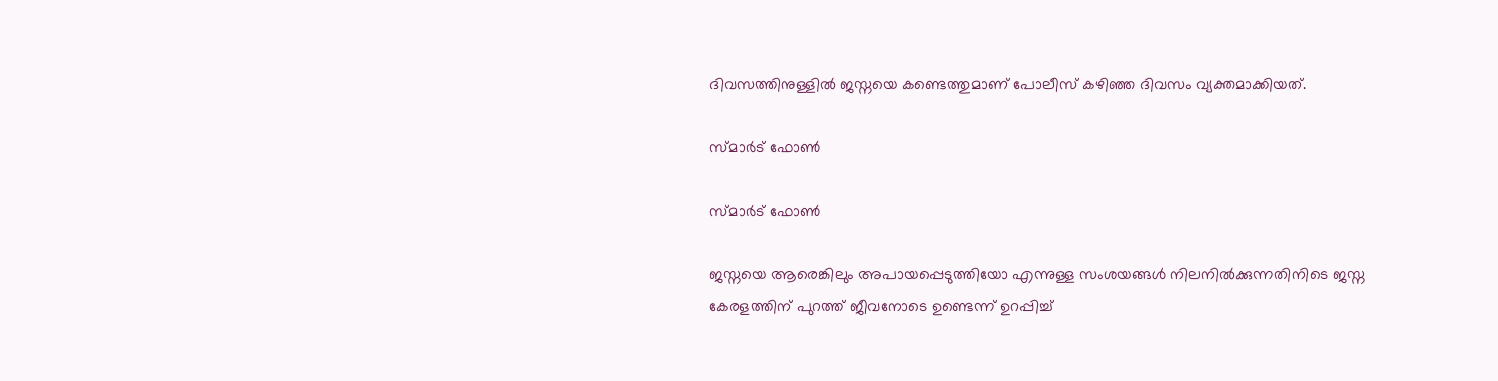ദിവസത്തിനുള്ളില്‍ ജസ്നയെ കണ്ടെത്തുമാണ് പോലീസ് കഴിഞ്ഞ ദിവസം വ്യക്തമാക്കിയത്.

സ്മാര്‍ട് ഫോണ്‍

സ്മാര്‍ട് ഫോണ്‍

ജസ്നയെ ആരെങ്കിലും അപായപ്പെടുത്തിയോ എന്നുള്ള സംശയങ്ങള്‍ നിലനില്‍ക്കുന്നതിനിടെ ജസ്ന കേരളത്തിന് പുറത്ത് ജീവനോടെ ഉണ്ടെന്ന് ഉറപ്പിച്ച്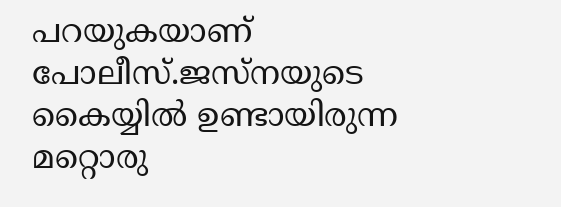പറയുകയാണ് പോലീസ്.ജസ്നയുടെ കൈയ്യില്‍ ഉണ്ടായിരുന്ന മറ്റൊരു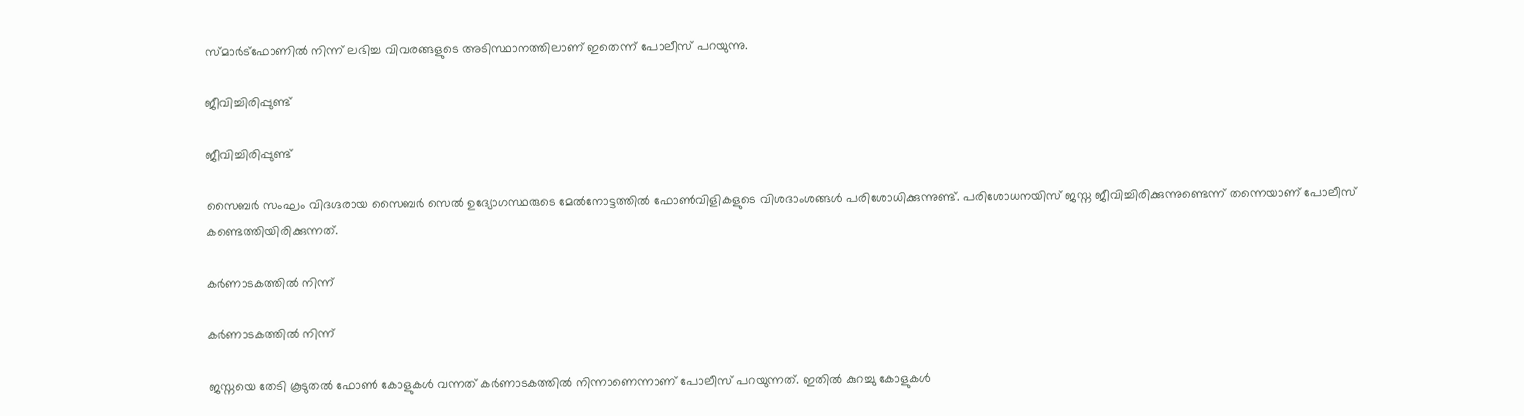സ്മാര്‍ട്ഫോണില്‍ നിന്ന് ലഭിച്ച വിവരങ്ങളുടെ അടിസ്ഥാനത്തിലാണ് ഇതെന്ന് പോലീസ് പറയുന്നു.

ജീവിച്ചിരിപ്പുണ്ട്

ജീവിച്ചിരിപ്പുണ്ട്

സൈബര്‍ സംഘം വിദഗ്ദരായ സൈബര്‍ സെല്‍ ഉദ്യോഗസ്ഥരുടെ മേല്‍നോട്ടത്തില്‍ ഫോണ്‍വിളികളുടെ വിശദാംശങ്ങള്‍ പരിശോധിക്കുന്നുണ്ട്. പരിശോധനയിസ്‍ ജസ്ന ജീവിച്ചിരിക്കുന്നുണ്ടെന്ന് തന്നെയാണ് പോലീസ് കണ്ടെത്തിയിരിക്കുന്നത്.

കര്‍ണാടകത്തില്‍ നിന്ന്

കര്‍ണാടകത്തില്‍ നിന്ന്

ജസ്നയെ തേടി കൂടുതല്‍ ഫോണ്‍ കോളുകള്‍ വന്നത് കര്‍ണാടകത്തില്‍ നിന്നാണെന്നാണ് പോലീസ് പറയുന്നത്. ഇതില്‍ കുറച്ചു കോളുകള്‍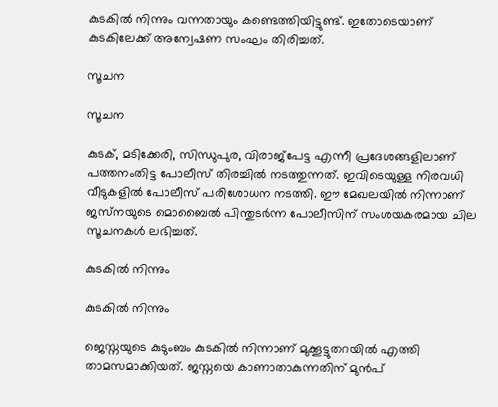കുടകില്‍ നിന്നും വന്നതായും കണ്ടെത്തിയിട്ടുണ്ട്. ഇതോടെയാണ് കുടകിലേക്ക് അന്വേഷണ സംഘം തിരിച്ചത്.

സൂചന

സൂചന

കുടക്, മടിക്കേരി, സിന്ധുപുര, വിരാജ്പേട്ട എന്നീ പ്രദേശങ്ങളിലാണ് പത്തനംതിട്ട പോലീസ് തിരച്ചില്‍ നടത്തുന്നത്. ഇവിടെയുള്ള നിരവധി വീടുകളില്‍ പോലീസ് പരിശോധന നടത്തി. ഈ മേഖലയില്‍ നിന്നാണ് ജസ്‌നയുടെ മൊബൈല്‍ പിന്തുടര്‍ന്ന പോലീസിന് സംശയകരമായ ചില സൂചനകള്‍ ലഭിച്ചത്.

കുടകില്‍ നിന്നും

കുടകില്‍ നിന്നും

ജെസ്നയുടെ കുടുംബം കുടകില്‍ നിന്നാണ് മുക്കൂട്ടുതറയില്‍ എത്തി താമസമാക്കിയത്. ജസ്നയെ കാണാതാകുന്നതിന് മുന്‍പ്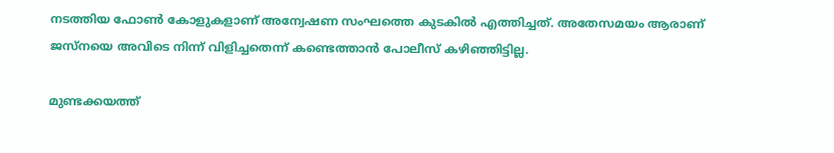നടത്തിയ ഫോണ്‍ കോളുകളാണ് അന്വേഷണ സംഘത്തെ കുടകില്‍ എത്തിച്ചത്. അതേസമയം ആരാണ് ജസ്നയെ അവിടെ നിന്ന് വിളിച്ചതെന്ന് കണ്ടെത്താന്‍ പോലീസ് കഴിഞ്ഞിട്ടില്ല.

മുണ്ടക്കയത്ത്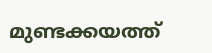മുണ്ടക്കയത്ത്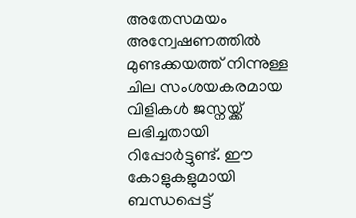അതേസമയം അന്വേഷണത്തില്‍ മുണ്ടക്കയത്ത് നിന്നുള്ള ചില സംശയകരമായ വിളികള്‍ ജസ്നയ്ക്ക് ലഭിച്ചതായി റിപ്പോര്‍ട്ടുണ്ട്. ഈ കോളുകളുമായി ബന്ധപ്പെട്ട്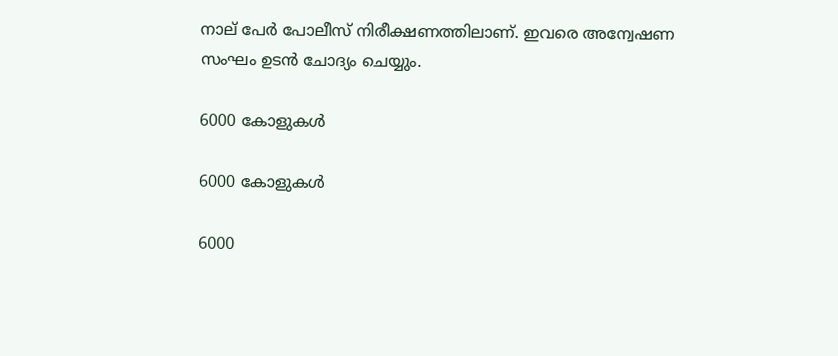നാല് പേര്‍ പോലീസ് നിരീക്ഷണത്തിലാണ്. ഇവരെ അന്വേഷണ സംഘം ഉടന്‍ ചോദ്യം ചെയ്യും.

6000 കോളുകള്‍

6000 കോളുകള്‍

6000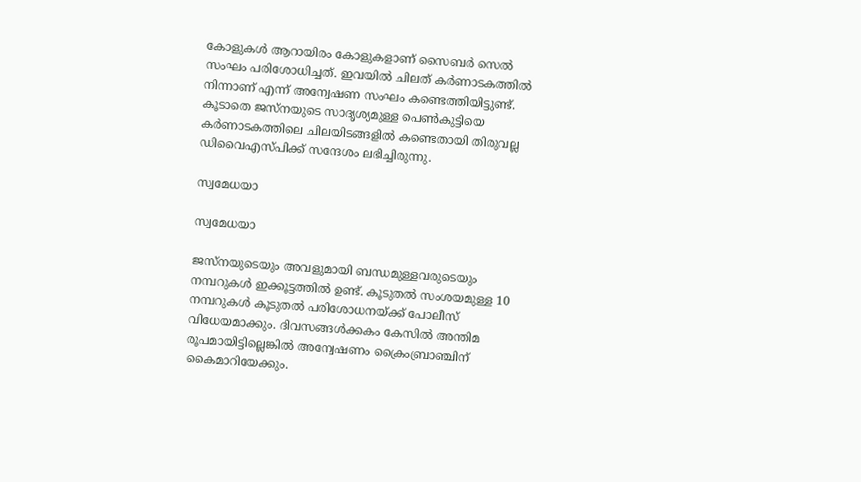കോളുകള്‍ ആറായിരം കോളുകളാണ് സൈബര്‍ സെല്‍ സംഘം പരിശോധിച്ചത്. ഇവയില്‍ ചിലത് കര്‍ണാടകത്തില്‍ നിന്നാണ് എന്ന് അന്വേഷണ സംഘം കണ്ടെത്തിയിട്ടുണ്ട്. കൂടാതെ ജസ്നയുടെ സാദൃശ്യമുള്ള പെണ്‍കുട്ടിയെ കര്‍ണാടകത്തിലെ ചിലയിടങ്ങളില്‍ കണ്ടെതായി തിരുവല്ല ഡിവൈഎസ്പിക്ക് സന്ദേശം ലഭിച്ചിരുന്നു.

സ്വമേധയാ

സ്വമേധയാ

ജസ്‌നയുടെയും അവളുമായി ബന്ധമുള്ളവരുടെയും നമ്പറുകള്‍ ഇക്കൂട്ടത്തില്‍ ഉണ്ട്. കൂടുതല്‍ സംശയമുള്ള 10 നമ്പറുകള്‍ കൂടുതല്‍ പരിശോധനയ്ക്ക് പോലീസ് വിധേയമാക്കും. ദിവസങ്ങള്‍ക്കകം കേസില്‍ അന്തിമ രൂപമായിട്ടില്ലെങ്കില്‍ അന്വേഷണം ക്രൈംബ്രാഞ്ചിന് കൈമാറിയേക്കും.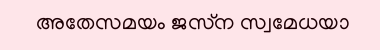അതേസമയം ജസ്‌ന സ്വമേധയാ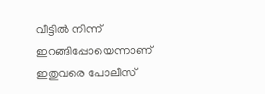വീട്ടില്‍ നിന്ന് ഇറങ്ങിപ്പോയെന്നാണ് ഇതുവരെ പോലീസ്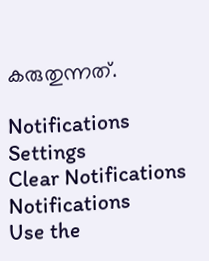കരുതുന്നത്.

Notifications
Settings
Clear Notifications
Notifications
Use the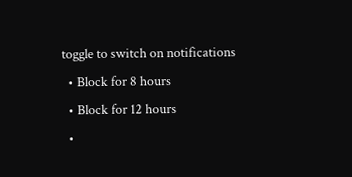toggle to switch on notifications
  • Block for 8 hours
  • Block for 12 hours
  •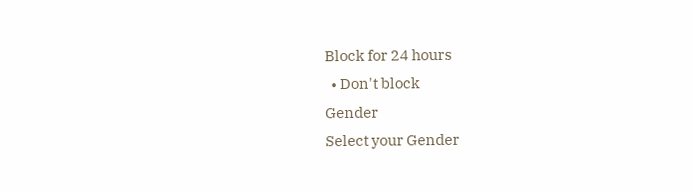Block for 24 hours
  • Don't block
Gender
Select your Gender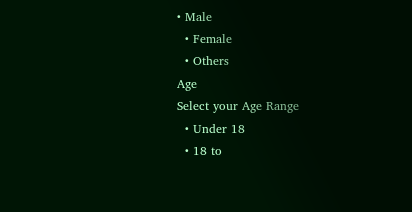• Male
  • Female
  • Others
Age
Select your Age Range
  • Under 18
  • 18 to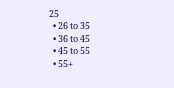25
  • 26 to 35
  • 36 to 45
  • 45 to 55
  • 55+